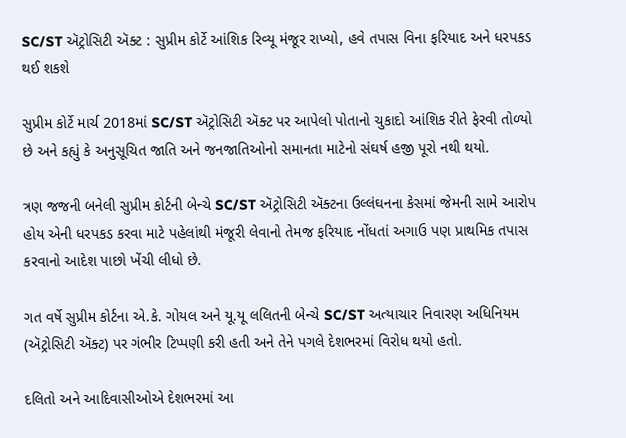SC/ST ઍટ્રોસિટી ઍક્ટ : સુપ્રીમ કોર્ટે આંશિક રિવ્યૂ મંજૂર રાખ્યો, હવે તપાસ વિના ફરિયાદ અને ધરપકડ થઈ શકશે

સુપ્રીમ કોર્ટે માર્ચ 2018માં SC/ST ઍટ્રોસિટી ઍક્ટ પર આપેલો પોતાનો ચુકાદો આંશિક રીતે ફેરવી તોળ્યો છે અને કહ્યું કે અનુસૂચિત જાતિ અને જનજાતિઓનો સમાનતા માટેનો સંઘર્ષ હજી પૂરો નથી થયો.

ત્રણ જજની બનેલી સુપ્રીમ કોર્ટની બેન્ચે SC/ST ઍટ્રોસિટી ઍક્ટના ઉલ્લંઘનના કેસમાં જેમની સામે આરોપ હોય એની ધરપકડ કરવા માટે પહેલાંથી મંજૂરી લેવાનો તેમજ ફરિયાદ નોંધતાં અગાઉ પણ પ્રાથમિક તપાસ કરવાનો આદેશ પાછો ખેંચી લીધો છે.

ગત વર્ષે સુપ્રીમ કોર્ટના એ.કે. ગોયલ અને યૂ.યૂ લલિતની બેન્ચે SC/ST અત્યાચાર નિવારણ અધિનિયમ (ઍટ્રોસિટી ઍક્ટ) પર ગંભીર ટિપ્પણી કરી હતી અને તેને પગલે દેશભરમાં વિરોધ થયો હતો.

દલિતો અને આદિવાસીઓએ દેશભરમાં આ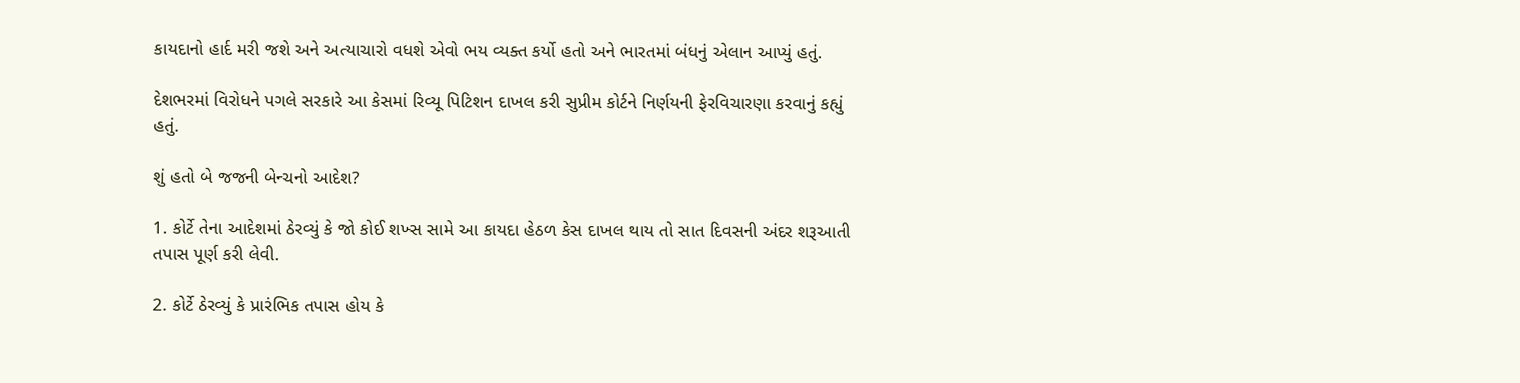કાયદાનો હાર્દ મરી જશે અને અત્યાચારો વધશે એવો ભય વ્યક્ત કર્યો હતો અને ભારતમાં બંધનું એલાન આપ્યું હતું.

દેશભરમાં વિરોધને પગલે સરકારે આ કેસમાં રિવ્યૂ પિટિશન દાખલ કરી સુપ્રીમ કોર્ટને નિર્ણયની ફેરવિચારણા કરવાનું કહ્યું હતું.

શું હતો બે જજની બેન્ચનો આદેશ?

1. કોર્ટે તેના આદેશમાં ઠેરવ્યું કે જો કોઈ શખ્સ સામે આ કાયદા હેઠળ કેસ દાખલ થાય તો સાત દિવસની અંદર શરૂઆતી તપાસ પૂર્ણ કરી લેવી.

2. કોર્ટે ઠેરવ્યું કે પ્રારંભિક તપાસ હોય કે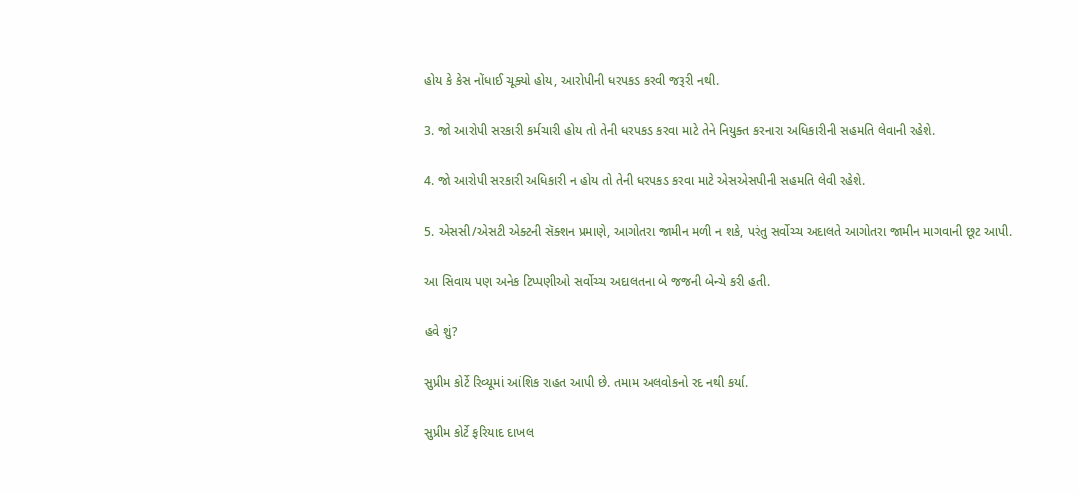હોય કે કેસ નોંધાઈ ચૂક્યો હોય, આરોપીની ધરપકડ કરવી જરૂરી નથી.

3. જો આરોપી સરકારી કર્મચારી હોય તો તેની ધરપકડ કરવા માટે તેને નિયુક્ત કરનારા અધિકારીની સહમતિ લેવાની રહેશે.

4. જો આરોપી સરકારી અધિકારી ન હોય તો તેની ધરપકડ કરવા માટે એસએસપીની સહમતિ લેવી રહેશે.

5. એસસી/એસટી એક્ટની સૅક્શન પ્રમાણે, આગોતરા જામીન મળી ન શકે, પરંતુ સર્વોચ્ચ અદાલતે આગોતરા જામીન માગવાની છૂટ આપી.

આ સિવાય પણ અનેક ટિપ્પણીઓ સર્વોચ્ચ અદાલતના બે જજની બેન્ચે કરી હતી.

હવે શું?

સુપ્રીમ કોર્ટે રિવ્યૂમાં આંશિક રાહત આપી છે. તમામ અલવોકનો રદ નથી કર્યા.

સુપ્રીમ કોર્ટે ફરિયાદ દાખલ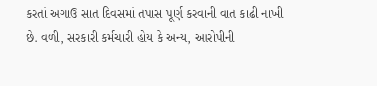કરતાં અગાઉ સાત દિવસમાં તપાસ પૂર્ણ કરવાની વાત કાઢી નાખી છે. વળી, સરકારી કર્મચારી હોય કે અન્ય, આરોપીની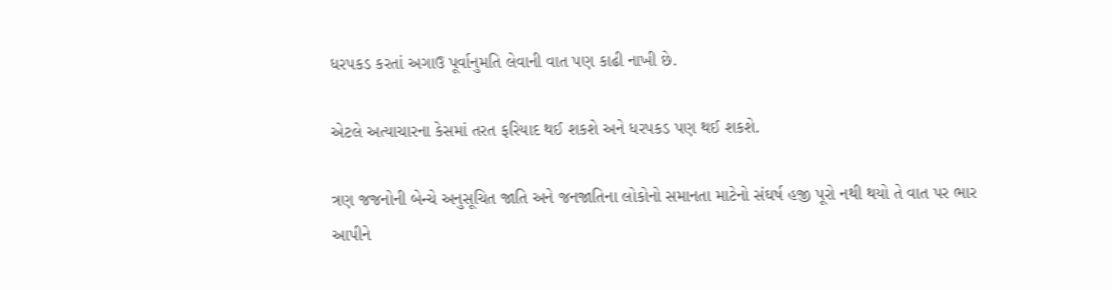ધરપકડ કરતાં અગાઉ પૂર્વાનુમતિ લેવાની વાત પણ કાઢી નાખી છે.

એટલે અત્યાચારના કેસમાં તરત ફરિયાદ થઈ શકશે અને ધરપકડ પણ થઈ શકશે.

ત્રણ જજનોની બેન્ચે અનુસૂચિત જાતિ અને જનજાતિના લોકોનો સમાનતા માટેનો સંઘર્ષ હજી પૂરો નથી થયો તે વાત પર ભાર આપીને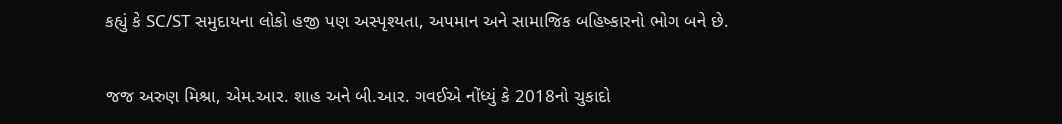કહ્યું કે SC/ST સમુદાયના લોકો હજી પણ અસ્પૃશ્યતા, અપમાન અને સામાજિક બહિષ્કારનો ભોગ બને છે.

જજ અરુણ મિશ્રા, એમ.આર. શાહ અને બી.આર. ગવઈએ નોંધ્યું કે 2018નો ચુકાદો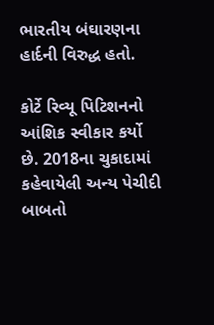ભારતીય બંઘારણના હાર્દની વિરુદ્ધ હતો.

કોર્ટે રિવ્યૂ પિટિશનનો આંશિક સ્વીકાર કર્યો છે. 2018ના ચુકાદામાં કહેવાયેલી અન્ય પેચીદી બાબતો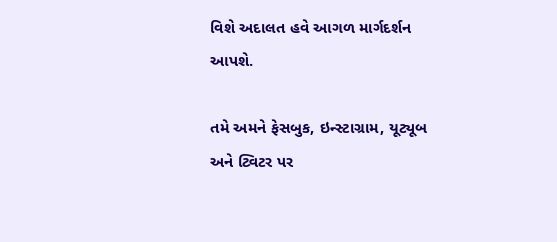વિશે અદાલત હવે આગળ માર્ગદર્શન આપશે.

તમે અમને ફેસબુક, ઇન્સ્ટાગ્રામ, યૂટ્યૂબ અને ટ્વિટર પર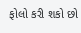ફોલો કરી શકો છો